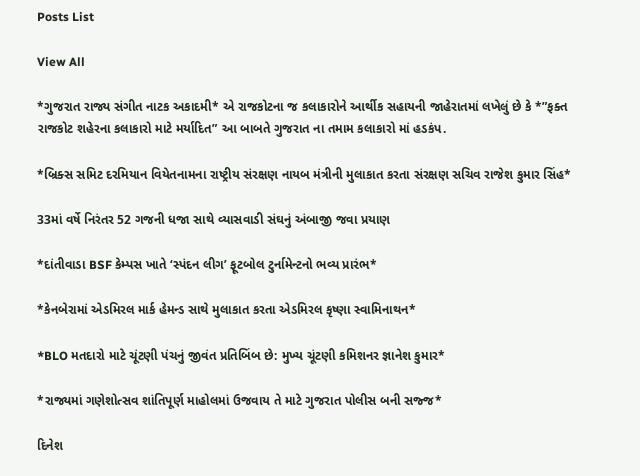Posts List

View All

*ગુજરાત રાજ્ય સંગીત નાટક અકાદમી* એ રાજકોટના જ કલાકારોને આર્થીક સહાયની જાહેરાતમાં લખેલું છે કે *”ફક્ત રાજકોટ શહેરના કલાકારો માટે મર્યાદિત” આ બાબતે ગુજરાત ના તમામ કલાકારો માં હડકંપ.

*બ્રિક્સ સમિટ દરમિયાન વિયેતનામના રાષ્ટ્રીય સંરક્ષણ નાયબ મંત્રીની મુલાકાત કરતા સંરક્ષણ સચિવ રાજેશ કુમાર સિંહ*

33માં વર્ષે નિરંતર 52 ગજની ધજા સાથે વ્યાસવાડી સંઘનું અંબાજી જવા પ્રયાણ

*દાંતીવાડા BSF કેમ્પસ ખાતે ‘સ્પંદન લીગ’ ફૂટબોલ ટુર્નામેન્ટનો ભવ્ય પ્રારંભ*

*કેનબેરામાં એડમિરલ માર્ક હેમન્ડ સાથે મુલાકાત કરતા એડમિરલ કૃષ્ણા સ્વામિનાથન*

*BLO મતદારો માટે ચૂંટણી પંચનું જીવંત પ્રતિબિંબ છે: મુખ્ય ચૂંટણી કમિશનર જ્ઞાનેશ કુમાર*

*રાજ્યમાં ગણેશોત્સવ શાંતિપૂર્ણ માહોલમાં ઉજવાય તે માટે ગુજરાત પોલીસ બની સજ્જ*

દિનેશ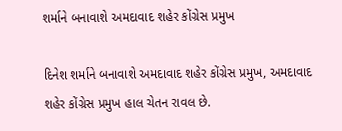શર્માને બનાવાશે અમદાવાદ શહેર કોંગ્રેસ પ્રમુખ

દિનેશ શર્માને બનાવાશે અમદાવાદ શહેર કોંગ્રેસ પ્રમુખ, અમદાવાદ શહેર કોંગ્રેસ પ્રમુખ હાલ ચેતન રાવલ છે.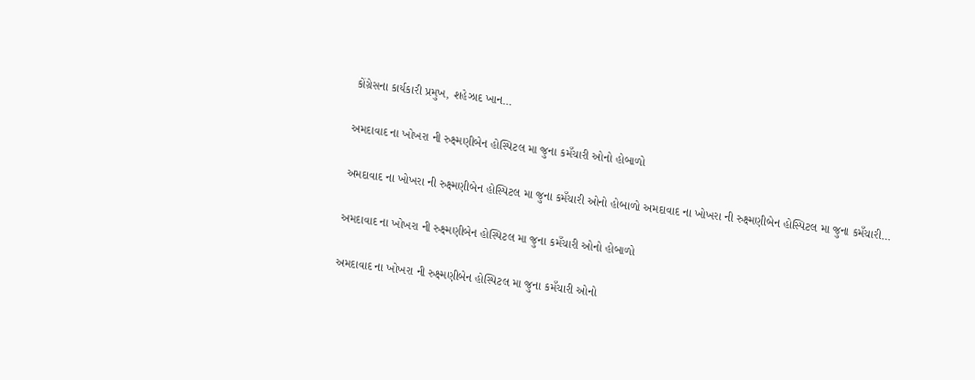કોંગ્રેસના કાર્યકારી પ્રમુખ, શહેઝાદ ખાન…

અમદાવાદ ના ખોખરા ની રુક્ષ્મણીબેન હોસ્પિટલ મા જુના કમઁચારી ઓનો હોબાળો

અમદાવાદ ના ખોખરા ની રુક્ષ્મણીબેન હોસ્પિટલ મા જુના કમઁચારી ઓનો હોબાળો અમદાવાદ ના ખોખરા ની રુક્ષ્મણીબેન હોસ્પિટલ મા જુના કમઁચારી…

અમદાવાદ ના ખોખરા ની રુક્ષ્મણીબેન હોસ્પિટલ મા જુના કમઁચારી ઓનો હોબાળો

અમદાવાદ ના ખોખરા ની રુક્ષ્મણીબેન હોસ્પિટલ મા જુના કમઁચારી ઓનો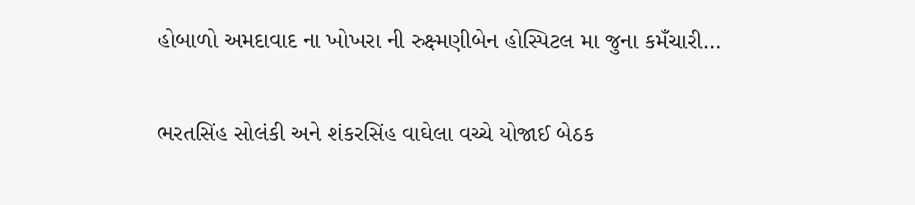હોબાળો અમદાવાદ ના ખોખરા ની રુક્ષ્મણીબેન હોસ્પિટલ મા જુના કમઁચારી…

ભરતસિંહ સોલંકી અને શંકરસિંહ વાઘેલા વચ્ચે યોજાઈ બેઠક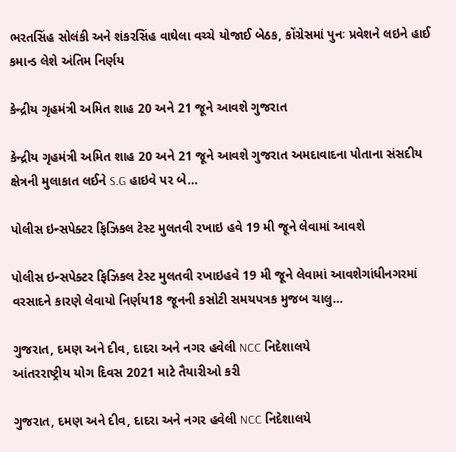ભરતસિંહ સોલંકી અને શંકરસિંહ વાઘેલા વચ્ચે યોજાઈ બેઠક, કોંગ્રેસમાં પુનઃ પ્રવેશને લઇને હાઈ કમાન્ડ લેશે અંતિમ નિર્ણય

કેન્દ્રીય ગૃહમંત્રી અમિત શાહ 20 અને 21 જૂને આવશે ગુજરાત

કેન્દ્રીય ગૃહમંત્રી અમિત શાહ 20 અને 21 જૂને આવશે ગુજરાત અમદાવાદના પોતાના સંસદીય ક્ષેત્રની મુલાકાત લઈને S.G હાઇવે પર બે…

પોલીસ ઇન્સપેક્ટર ફિઝિકલ ટેસ્ટ મુલતવી રખાઇ હવે 19 મી જૂને લેવામાં આવશે

પોલીસ ઇન્સપેક્ટર ફિઝિકલ ટેસ્ટ મુલતવી રખાઇહવે 19 મી જૂને લેવામાં આવશેગાંધીનગરમાં વરસાદને કારણે લેવાયો નિર્ણય18 જૂનની કસોટી સમયપત્રક મુજબ ચાલુ…

ગુજરાત, દમણ અને દીવ, દાદરા અને નગર હવેલી NCC નિદેશાલયે
આંતરરાષ્ટ્રીય યોગ દિવસ 2021 માટે તૈયારીઓ કરી

ગુજરાત, દમણ અને દીવ, દાદરા અને નગર હવેલી NCC નિદેશાલયે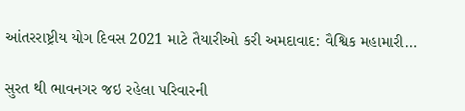આંતરરાષ્ટ્રીય યોગ દિવસ 2021 માટે તૈયારીઓ કરી અમદાવાદ: વૈશ્વિક મહામારી…

સુરત થી ભાવનગર જઇ રહેલા પરિવારની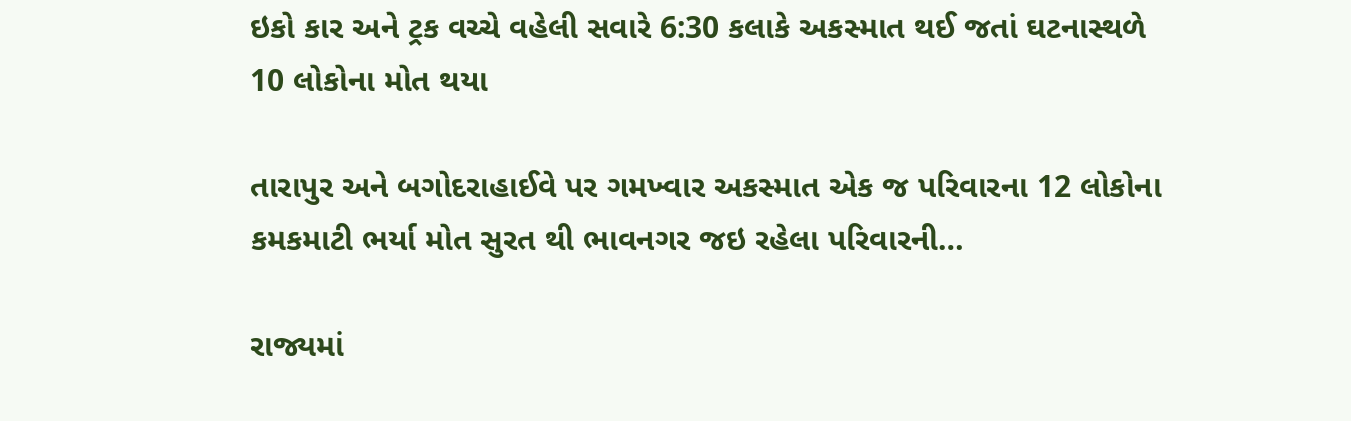ઇકો કાર અને ટ્રક વચ્ચે વહેલી સવારે 6:30 કલાકે અકસ્માત થઈ જતાં ઘટનાસ્થળે 10 લોકોના મોત થયા

તારાપુર અને બગોદરાહાઈવે પર ગમખ્વાર અકસ્માત એક જ પરિવારના 12 લોકોના કમકમાટી ભર્યા મોત સુરત થી ભાવનગર જઇ રહેલા પરિવારની…

રાજ્યમાં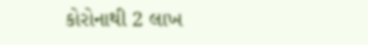કોરોનાથી 2 લાખ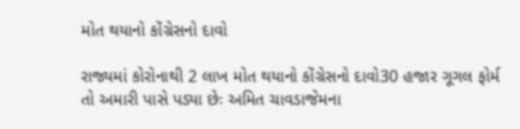મોત થયાનો કોંગ્રેસનો દાવો

રાજ્યમાં કોરોનાથી 2 લાખ મોત થયાનો કોંગ્રેસનો દાવો30 હજાર ગૂગલ ફોર્મ તો અમારી પાસે પડ્યા છેઃ અમિત ચાવડાજેમના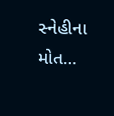સ્નેહીના મોત…